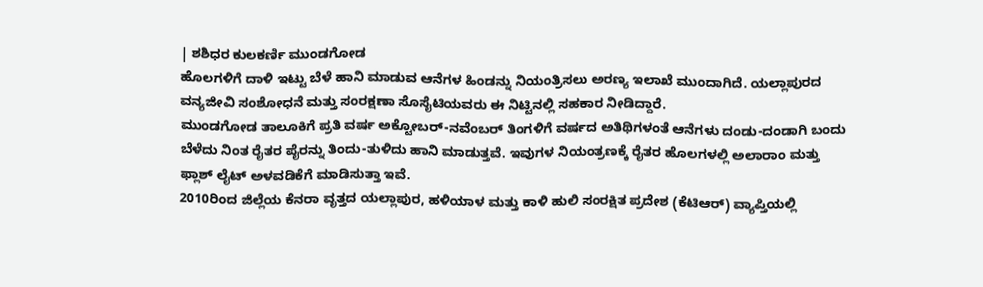| ಶಶಿಧರ ಕುಲಕರ್ಣಿ ಮುಂಡಗೋಡ
ಹೊಲಗಳಿಗೆ ದಾಳಿ ಇಟ್ಟು ಬೆಳೆ ಹಾನಿ ಮಾಡುವ ಆನೆಗಳ ಹಿಂಡನ್ನು ನಿಯಂತ್ರಿಸಲು ಅರಣ್ಯ ಇಲಾಖೆ ಮುಂದಾಗಿದೆ. ಯಲ್ಲಾಪುರದ ವನ್ಯಜೀವಿ ಸಂಶೋಧನೆ ಮತ್ತು ಸಂರಕ್ಷಣಾ ಸೊಸೈಟಿಯವರು ಈ ನಿಟ್ಟಿನಲ್ಲಿ ಸಹಕಾರ ನೀಡಿದ್ದಾರೆ.
ಮುಂಡಗೋಡ ತಾಲೂಕಿಗೆ ಪ್ರತಿ ವರ್ಷ ಅಕ್ಟೋಬರ್-ನವೆಂಬರ್ ತಿಂಗಳಿಗೆ ವರ್ಷದ ಅತಿಥಿಗಳಂತೆ ಆನೆಗಳು ದಂಡು-ದಂಡಾಗಿ ಬಂದು ಬೆಳೆದು ನಿಂತ ರೈತರ ಪೈರನ್ನು ತಿಂದು-ತುಳಿದು ಹಾನಿ ಮಾಡುತ್ತವೆ. ಇವುಗಳ ನಿಯಂತ್ರಣಕ್ಕೆ ರೈತರ ಹೊಲಗಳಲ್ಲಿ ಅಲಾರಾಂ ಮತ್ತು ಫ್ಲಾಶ್ ಲೈಟ್ ಅಳವಡಿಕೆಗೆ ಮಾಡಿಸುತ್ತಾ ಇವೆ.
2010ರಿಂದ ಜಿಲ್ಲೆಯ ಕೆನರಾ ವೃತ್ತದ ಯಲ್ಲಾಪುರ, ಹಳಿಯಾಳ ಮತ್ತು ಕಾಳಿ ಹುಲಿ ಸಂರಕ್ಷಿತ ಪ್ರದೇಶ (ಕೆಟಿಆರ್) ವ್ಯಾಪ್ತಿಯಲ್ಲಿ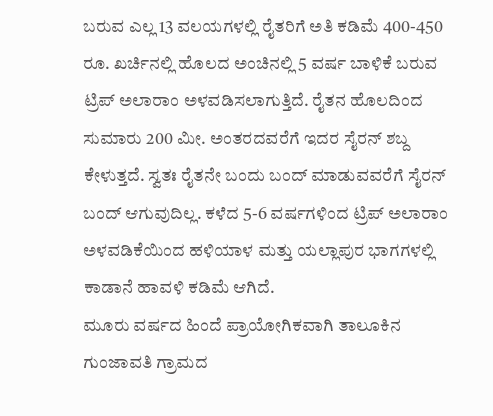ಬರುವ ಎಲ್ಲ 13 ವಲಯಗಳಲ್ಲಿ ರೈತರಿಗೆ ಅತಿ ಕಡಿಮೆ 400-450 ರೂ. ಖರ್ಚಿನಲ್ಲಿ ಹೊಲದ ಅಂಚಿನಲ್ಲಿ 5 ವರ್ಷ ಬಾಳಿಕೆ ಬರುವ ಟ್ರಿಪ್ ಅಲಾರಾಂ ಅಳವಡಿಸಲಾಗುತ್ತಿದೆ. ರೈತನ ಹೊಲದಿಂದ ಸುಮಾರು 200 ಮೀ. ಅಂತರದವರೆಗೆ ಇದರ ಸೈರನ್ ಶಬ್ದ ಕೇಳುತ್ತದೆ. ಸ್ವತಃ ರೈತನೇ ಬಂದು ಬಂದ್ ಮಾಡುವವರೆಗೆ ಸೈರನ್ ಬಂದ್ ಆಗುವುದಿಲ್ಲ. ಕಳೆದ 5-6 ವರ್ಷಗಳಿಂದ ಟ್ರಿಪ್ ಅಲಾರಾಂ ಅಳವಡಿಕೆಯಿಂದ ಹಳಿಯಾಳ ಮತ್ತು ಯಲ್ಲಾಪುರ ಭಾಗಗಳಲ್ಲಿ ಕಾಡಾನೆ ಹಾವಳಿ ಕಡಿಮೆ ಆಗಿದೆ.
ಮೂರು ವರ್ಷದ ಹಿಂದೆ ಪ್ರಾಯೋಗಿಕವಾಗಿ ತಾಲೂಕಿನ ಗುಂಜಾವತಿ ಗ್ರಾಮದ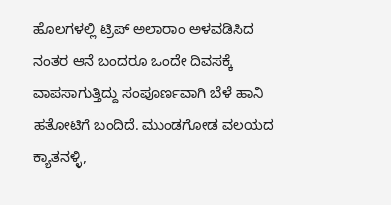ಹೊಲಗಳಲ್ಲಿ ಟ್ರಿಪ್ ಅಲಾರಾಂ ಅಳವಡಿಸಿದ ನಂತರ ಆನೆ ಬಂದರೂ ಒಂದೇ ದಿವಸಕ್ಕೆ ವಾಪಸಾಗುತ್ತಿದ್ದು ಸಂಪೂರ್ಣವಾಗಿ ಬೆಳೆ ಹಾನಿ ಹತೋಟಿಗೆ ಬಂದಿದೆ. ಮುಂಡಗೋಡ ವಲಯದ ಕ್ಯಾತನಳ್ಳಿ,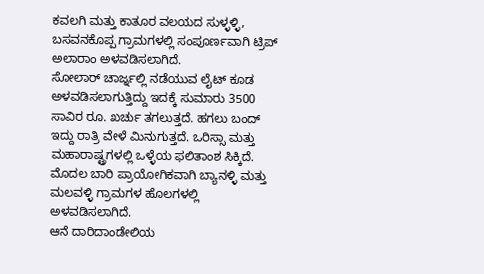ಕವಲಗಿ ಮತ್ತು ಕಾತೂರ ವಲಯದ ಸುಳ್ಳಳ್ಳಿ, ಬಸವನಕೊಪ್ಪ ಗ್ರಾಮಗಳಲ್ಲಿ ಸಂಪೂರ್ಣವಾಗಿ ಟ್ರಿಪ್ ಅಲಾರಾಂ ಅಳವಡಿಸಲಾಗಿದೆ.
ಸೋಲಾರ್ ಚಾರ್ಜ್ನಲ್ಲಿ ನಡೆಯುವ ಲೈಟ್ ಕೂಡ ಅಳವಡಿಸಲಾಗುತ್ತಿದ್ದು ಇದಕ್ಕೆ ಸುಮಾರು 3500 ಸಾವಿರ ರೂ. ಖರ್ಚು ತಗಲುತ್ತದೆ. ಹಗಲು ಬಂದ್ ಇದ್ದು ರಾತ್ರಿ ವೇಳೆ ಮಿನುಗುತ್ತದೆ. ಒರಿಸ್ಸಾ ಮತ್ತು ಮಹಾರಾಷ್ಟ್ರಗಳಲ್ಲಿ ಒಳ್ಳೆಯ ಫಲಿತಾಂಶ ಸಿಕ್ಕಿದೆ. ಮೊದಲ ಬಾರಿ ಪ್ರಾಯೋಗಿಕವಾಗಿ ಬ್ಯಾನಳ್ಳಿ ಮತ್ತು ಮಲವಳ್ಳಿ ಗ್ರಾಮಗಳ ಹೊಲಗಳಲ್ಲಿ ಅಳವಡಿಸಲಾಗಿದೆ.
ಆನೆ ದಾರಿದಾಂಡೇಲಿಯ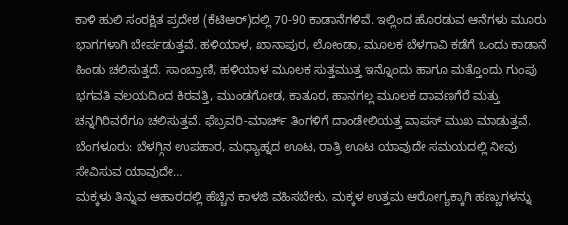ಕಾಳಿ ಹುಲಿ ಸಂರಕ್ಷಿತ ಪ್ರದೇಶ (ಕೆಟಿಆರ್)ದಲ್ಲಿ 70-90 ಕಾಡಾನೆಗಳಿವೆ. ಇಲ್ಲಿಂದ ಹೊರಡುವ ಆನೆಗಳು ಮೂರು ಭಾಗಗಳಾಗಿ ಬೇರ್ಪಡುತ್ತವೆ. ಹಳಿಯಾಳ, ಖಾನಾಪುರ, ಲೋಂಡಾ, ಮೂಲಕ ಬೆಳಗಾವಿ ಕಡೆಗೆ ಒಂದು ಕಾಡಾನೆ ಹಿಂಡು ಚಲಿಸುತ್ತದೆ. ಸಾಂಬ್ರಾಣಿ, ಹಳಿಯಾಳ ಮೂಲಕ ಸುತ್ತಮುತ್ತ ಇನ್ನೊಂದು ಹಾಗೂ ಮತ್ತೊಂದು ಗುಂಪು ಭಗವತಿ ವಲಯದಿಂದ ಕಿರವತ್ತಿ, ಮುಂಡಗೋಡ, ಕಾತೂರ, ಹಾನಗಲ್ಲ ಮೂಲಕ ದಾವಣಗೆರೆ ಮತ್ತು ಚನ್ನಗಿರಿವರೆಗೂ ಚಲಿಸುತ್ತವೆ. ಫೆಬ್ರವರಿ-ಮಾರ್ಚ್ ತಿಂಗಳಿಗೆ ದಾಂಡೇಲಿಯತ್ತ ವಾಪಸ್ ಮುಖ ಮಾಡುತ್ತವೆ.
ಬೆಂಗಳೂರು: ಬೆಳಗ್ಗಿನ ಉಪಹಾರ, ಮಧ್ಯಾಹ್ನದ ಊಟ, ರಾತ್ರಿ ಊಟ ಯಾವುದೇ ಸಮಯದಲ್ಲಿ ನೀವು ಸೇವಿಸುವ ಯಾವುದೇ…
ಮಕ್ಕಳು ತಿನ್ನುವ ಆಹಾರದಲ್ಲಿ ಹೆಚ್ಚಿನ ಕಾಳಜಿ ವಹಿಸಬೇಕು. ಮಕ್ಕಳ ಉತ್ತಮ ಆರೋಗ್ಯಕ್ಕಾಗಿ ಹಣ್ಣುಗಳನ್ನು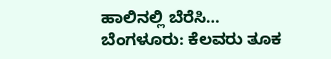ಹಾಲಿನಲ್ಲಿ ಬೆರೆಸಿ…
ಬೆಂಗಳೂರು: ಕೆಲವರು ತೂಕ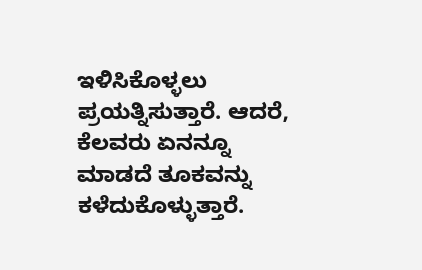ಇಳಿಸಿಕೊಳ್ಳಲು ಪ್ರಯತ್ನಿಸುತ್ತಾರೆ. ಆದರೆ, ಕೆಲವರು ಏನನ್ನೂ ಮಾಡದೆ ತೂಕವನ್ನು ಕಳೆದುಕೊಳ್ಳುತ್ತಾರೆ.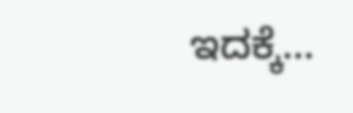ಇದಕ್ಕೆ…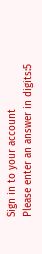Sign in to your account
Please enter an answer in digits:5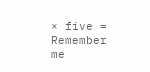× five =
Remember me